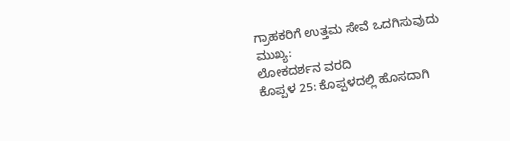ಗ್ರಾಹಕರಿಗೆ ಉತ್ತಮ ಸೇವೆ ಒದಗಿಸುವುದು ಮುಖ್ಯ:
ಲೋಕದರ್ಶನ ವರದಿ
ಕೊಪ್ಪಳ 25: ಕೊಪ್ಪಳದಲ್ಲಿ ಹೊಸದಾಗಿ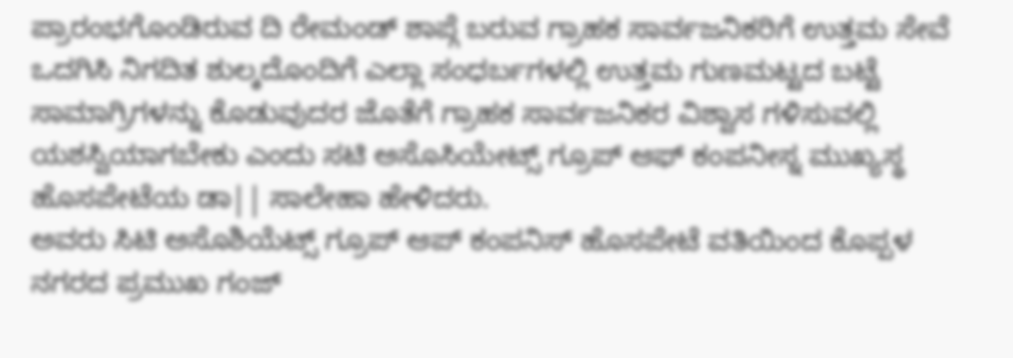ಪ್ರಾರಂಭಗೊಂಡಿರುವ ದಿ ರೇಮಂಡ್ ಶಾಪ್ಗೆ ಬರುವ ಗ್ರಾಹಕ ಸಾರ್ವಜನಿಕರಿಗೆ ಉತ್ತಮ ಸೇವೆ ಒದಗಿಸಿ ನಿಗದಿತ ಶುಲ್ಕದೊಂದಿಗೆ ಎಲ್ಲಾ ಸಂಧರ್ಬಗಳಲ್ಲಿ ಉತ್ತಮ ಗುಣಮಟ್ಟದ ಬಟ್ಟೆ ಸಾಮಾಗ್ರಿಗಳನ್ನು ಕೊಡುವುದರ ಜೊತೆಗೆ ಗ್ರಾಹಕ ಸಾರ್ವಜನಿಕರ ವಿಶ್ವಾಸ ಗಳಿಸುವಲ್ಲಿ ಯಶಸ್ವಿಯಾಗಬೇಕು ಎಂದು ಸಟಿ ಅಸೊಸಿಯೇಟ್ಸ್ ಗ್ರೂಪ್ ಆಫ್ ಕಂಪನೀಸ್ನ ಮುಖ್ಯಸ್ಥ ಹೊಸಪೇಟೆಯ ಡಾ|| ಸಾಲೇಹಾ ಹೇಳಿದರು.
ಅವರು ಸಿಟಿ ಅಸೊಶಿಯೆಟ್ಸ್ ಗ್ರೂಪ್ ಆಪ್ ಕಂಪನಿಸ್ ಹೊಸಪೇಟೆ ವತಿಯಿಂದ ಕೊಪ್ಪಳ ನಗರದ ಪ್ರಮುಖ ಗಂಜ್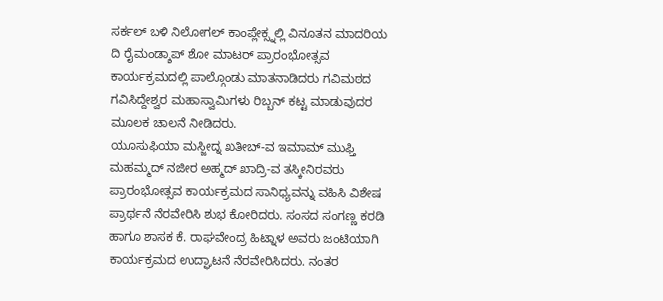ಸರ್ಕಲ್ ಬಳಿ ನಿಲೋಗಲ್ ಕಾಂಪ್ಲೇಕ್ಸ್ನಲ್ಲಿ ವಿನೂತನ ಮಾದರಿಯ ದಿ ರೈಮಂಡ್ಶಾಪ್ ಶೋ ಮಾಟರ್ ಪ್ರಾರಂಭೋತ್ಸವ ಕಾರ್ಯಕ್ರಮದಲ್ಲಿ ಪಾಲ್ಗೊಂಡು ಮಾತನಾಡಿದರು ಗವಿಮಠದ ಗವಿಸಿದ್ದೇಶ್ವರ ಮಹಾಸ್ವಾಮಿಗಳು ರಿಬ್ಬನ್ ಕಟ್ಟ ಮಾಡುವುದರ ಮೂಲಕ ಚಾಲನೆ ನೀಡಿದರು.
ಯೂಸುಫಿಯಾ ಮಸ್ಜೀದ್ನ ಖತೀಬ್-ವ ಇಮಾಮ್ ಮುಫ್ತಿ ಮಹಮ್ಮದ್ ನಜೀರ ಅಹ್ಮದ್ ಖಾದ್ರಿ-ವ ತಸ್ಕೀನಿರವರು ಪ್ರಾರಂಭೋತ್ಸವ ಕಾರ್ಯಕ್ರಮದ ಸಾನಿಧ್ಯವನ್ನು ವಹಿಸಿ ವಿಶೇಷ ಪ್ರಾರ್ಥನೆ ನೆರವೇರಿಸಿ ಶುಭ ಕೋರಿದರು. ಸಂಸದ ಸಂಗಣ್ಣ ಕರಡಿ ಹಾಗೂ ಶಾಸಕ ಕೆ. ರಾಘವೇಂದ್ರ ಹಿಟ್ನಾಳ ಅವರು ಜಂಟಿಯಾಗಿ ಕಾರ್ಯಕ್ರಮದ ಉದ್ಘಾಟನೆ ನೆರವೇರಿಸಿದರು. ನಂತರ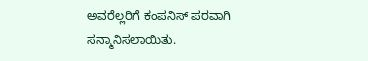ಅವರೆಲ್ಲರಿಗೆ ಕಂಪನಿಸ್ ಪರವಾಗಿ ಸನ್ಮಾನಿಸಲಾಯಿತು.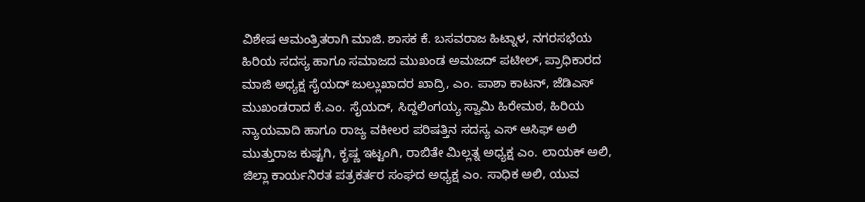ವಿಶೇಷ ಆಮಂತ್ರಿತರಾಗಿ ಮಾಜಿ. ಶಾಸಕ ಕೆ. ಬಸವರಾಜ ಹಿಟ್ನಾಳ, ನಗರಸಭೆಯ ಹಿರಿಯ ಸದಸ್ಯ ಹಾಗೂ ಸಮಾಜದ ಮುಖಂಡ ಅಮಜದ್ ಪಟೀಲ್, ಪ್ರಾಧಿಕಾರದ ಮಾಜಿ ಅಧ್ಯಕ್ಷ ಸೈಯದ್ ಜುಲ್ಲುಖಾದರ ಖಾದ್ರಿ, ಎಂ. ಪಾಶಾ ಕಾಟನ್, ಜೆಡಿಎಸ್ ಮುಖಂಡರಾದ ಕೆ.ಎಂ. ಸೈಯದ್, ಸಿದ್ದಲಿಂಗಯ್ಯ ಸ್ವಾಮಿ ಹಿರೇಮಠ, ಹಿರಿಯ ನ್ಯಾಯವಾದಿ ಹಾಗೂ ರಾಜ್ಯ ವಕೀಲರ ಪರಿಷತ್ತಿನ ಸದಸ್ಯ ಎಸ್ ಆಸಿಫ್ ಅಲಿ ಮುತ್ತುರಾಜ ಕುಷ್ಟಗಿ, ಕೃಷ್ಣ ಇಟ್ಟಂಗಿ, ರಾಬಿತೇ ಮಿಲ್ಲತ್ನ ಅಧ್ಯಕ್ಷ ಎಂ. ಲಾಯಕ್ ಅಲಿ, ಜಿಲ್ಲಾ ಕಾರ್ಯನಿರತ ಪತ್ರಕರ್ತರ ಸಂಘದ ಅಧ್ಯಕ್ಷ ಎಂ. ಸಾಧಿಕ ಅಲಿ, ಯುವ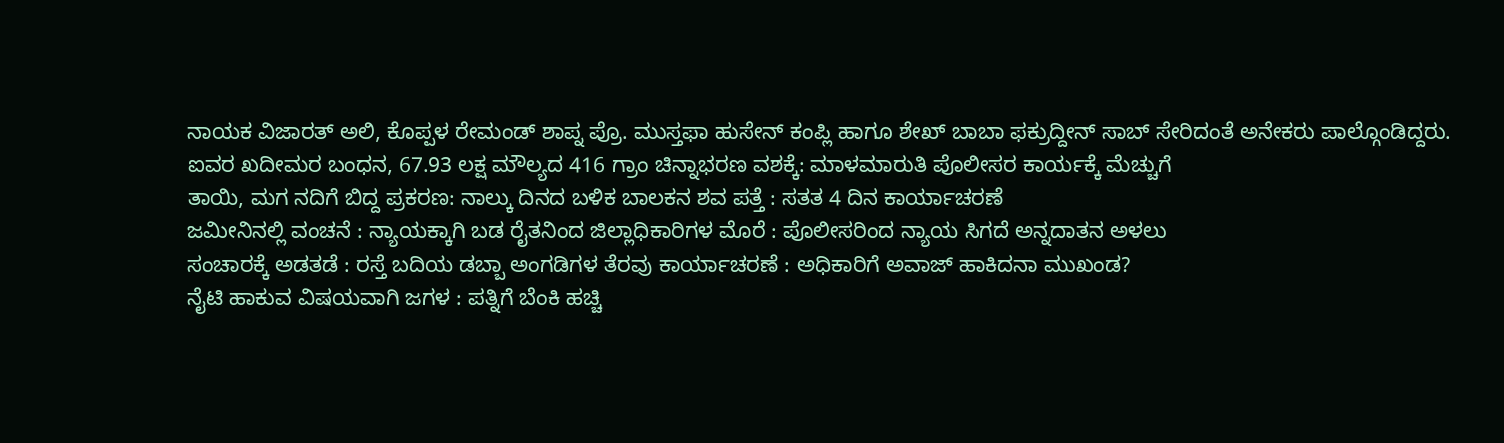ನಾಯಕ ವಿಜಾರತ್ ಅಲಿ, ಕೊಪ್ಪಳ ರೇಮಂಡ್ ಶಾಪ್ನ ಪ್ರೊ. ಮುಸ್ತಫಾ ಹುಸೇನ್ ಕಂಪ್ಲಿ ಹಾಗೂ ಶೇಖ್ ಬಾಬಾ ಫಕ್ರುದ್ದೀನ್ ಸಾಬ್ ಸೇರಿದಂತೆ ಅನೇಕರು ಪಾಲ್ಗೊಂಡಿದ್ದರು.
ಐವರ ಖದೀಮರ ಬಂಧನ, 67.93 ಲಕ್ಷ ಮೌಲ್ಯದ 416 ಗ್ರಾಂ ಚಿನ್ನಾಭರಣ ವಶಕ್ಕೆ: ಮಾಳಮಾರುತಿ ಪೊಲೀಸರ ಕಾರ್ಯಕ್ಕೆ ಮೆಚ್ಚುಗೆ
ತಾಯಿ, ಮಗ ನದಿಗೆ ಬಿದ್ದ ಪ್ರಕರಣ: ನಾಲ್ಕು ದಿನದ ಬಳಿಕ ಬಾಲಕನ ಶವ ಪತ್ತೆ : ಸತತ 4 ದಿನ ಕಾರ್ಯಾಚರಣೆ
ಜಮೀನಿನಲ್ಲಿ ವಂಚನೆ : ನ್ಯಾಯಕ್ಕಾಗಿ ಬಡ ರೈತನಿಂದ ಜಿಲ್ಲಾಧಿಕಾರಿಗಳ ಮೊರೆ : ಪೊಲೀಸರಿಂದ ನ್ಯಾಯ ಸಿಗದೆ ಅನ್ನದಾತನ ಅಳಲು
ಸಂಚಾರಕ್ಕೆ ಅಡತಡೆ : ರಸ್ತೆ ಬದಿಯ ಡಬ್ಬಾ ಅಂಗಡಿಗಳ ತೆರವು ಕಾರ್ಯಾಚರಣೆ : ಅಧಿಕಾರಿಗೆ ಅವಾಜ್ ಹಾಕಿದನಾ ಮುಖಂಡ?
ನೈಟಿ ಹಾಕುವ ವಿಷಯವಾಗಿ ಜಗಳ : ಪತ್ನಿಗೆ ಬೆಂಕಿ ಹಚ್ಚಿ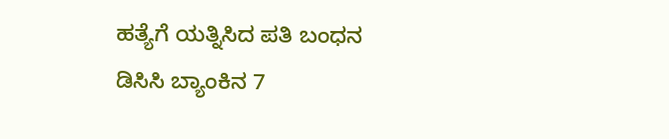ಹತ್ಯೆಗೆ ಯತ್ನಿಸಿದ ಪತಿ ಬಂಧನ
ಡಿಸಿಸಿ ಬ್ಯಾಂಕಿನ 7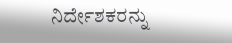ನಿರ್ದೇಶಕರನ್ನು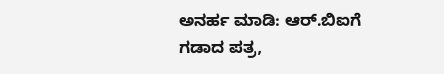ಅನರ್ಹ ಮಾಡಿ: ಆರ್.ಬಿಐಗೆ ಗಡಾದ ಪತ್ರ,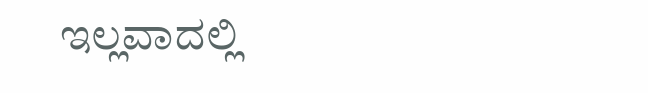ಇಲ್ಲವಾದಲ್ಲಿ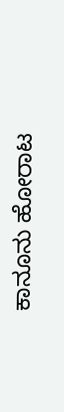ಕಾನೂನು ಹೋರಾಟ